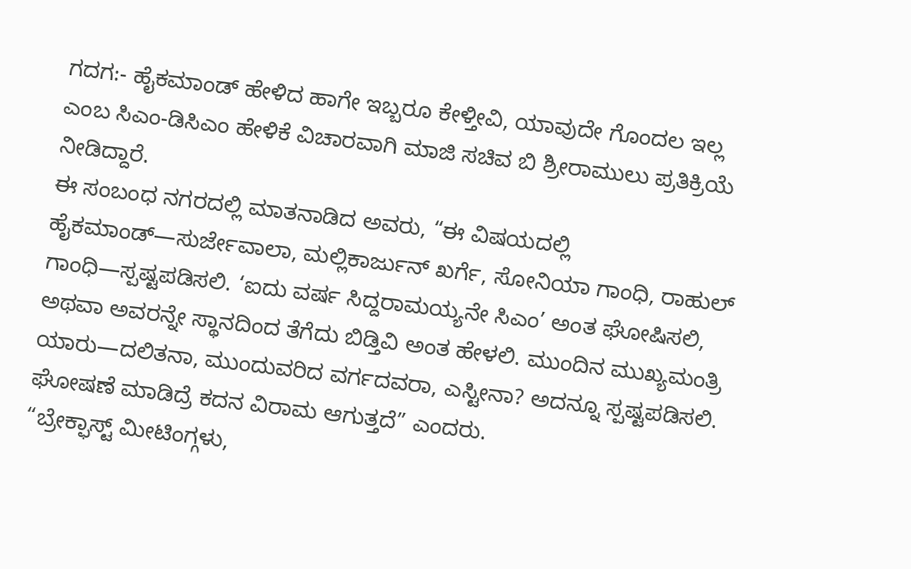ಗದಗ:- ಹೈಕಮಾಂಡ್ ಹೇಳಿದ ಹಾಗೇ ಇಬ್ಬರೂ ಕೇಳ್ತೀವಿ, ಯಾವುದೇ ಗೊಂದಲ ಇಲ್ಲ ಎಂಬ ಸಿಎಂ-ಡಿಸಿಎಂ ಹೇಳಿಕೆ ವಿಚಾರವಾಗಿ ಮಾಜಿ ಸಚಿವ ಬಿ ಶ್ರೀರಾಮುಲು ಪ್ರತಿಕ್ರಿಯೆ ನೀಡಿದ್ದಾರೆ.
ಈ ಸಂಬಂಧ ನಗರದಲ್ಲಿ ಮಾತನಾಡಿದ ಅವರು, “ಈ ವಿಷಯದಲ್ಲಿ ಹೈಕಮಾಂಡ್—ಸುರ್ಜೇವಾಲಾ, ಮಲ್ಲಿಕಾರ್ಜುನ್ ಖರ್ಗೆ, ಸೋನಿಯಾ ಗಾಂಧಿ, ರಾಹುಲ್ ಗಾಂಧಿ—ಸ್ಪಷ್ಟಪಡಿಸಲಿ. ‘ಐದು ವರ್ಷ ಸಿದ್ದರಾಮಯ್ಯನೇ ಸಿಎಂ’ ಅಂತ ಘೋಷಿಸಲಿ, ಅಥವಾ ಅವರನ್ನೇ ಸ್ಥಾನದಿಂದ ತೆಗೆದು ಬಿಡ್ತಿವಿ ಅಂತ ಹೇಳಲಿ. ಮುಂದಿನ ಮುಖ್ಯಮಂತ್ರಿ ಯಾರು—ದಲಿತನಾ, ಮುಂದುವರಿದ ವರ್ಗದವರಾ, ಎಸ್ಟೀನಾ? ಅದನ್ನೂ ಸ್ಪಷ್ಟಪಡಿಸಲಿ. ಘೋಷಣೆ ಮಾಡಿದ್ರೆ ಕದನ ವಿರಾಮ ಆಗುತ್ತದೆ” ಎಂದರು.
“ಬ್ರೇಕ್ಫಾಸ್ಟ್ ಮೀಟಿಂಗ್ಗಳು,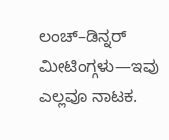ಲಂಚ್–ಡಿನ್ನರ್ ಮೀಟಿಂಗ್ಗಳು—ಇವು ಎಲ್ಲವೂ ನಾಟಕ.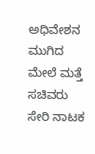ಅಧಿವೇಶನ ಮುಗಿದ ಮೇಲೆ ಮತ್ತೆ ಸಚಿವರು ಸೇರಿ ನಾಟಕ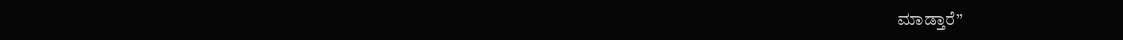ಮಾಡ್ತಾರೆ”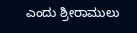ಎಂದು ಶ್ರೀರಾಮುಲು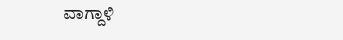ವಾಗ್ದಾಳಿ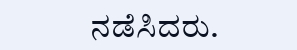ನಡೆಸಿದರು.